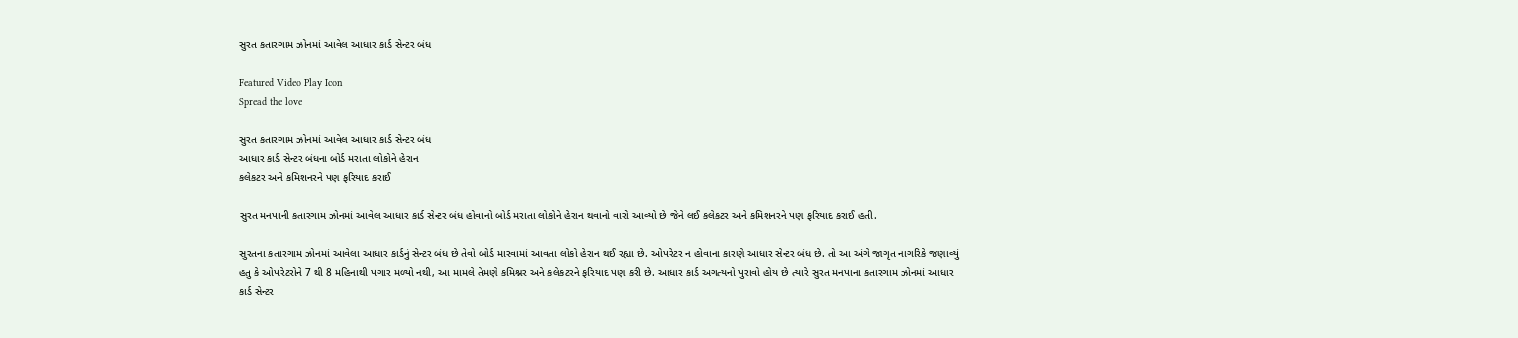સુરત કતારગામ ઝોનમાં આવેલ આધાર કાર્ડ સેન્ટર બંધ

Featured Video Play Icon
Spread the love

સુરત કતારગામ ઝોનમાં આવેલ આધાર કાર્ડ સેન્ટર બંધ
આધાર કાર્ડ સેન્ટર બંધના બોર્ડ મરાતા લોકોને હેરાન
કલેકટર અને કમિશનરને પણ ફરિયાદ કરાઈ

સુરત મનપાની કતારગામ ઝોનમાં આવેલ આધાર કાર્ડ સેન્ટર બંધ હોવાનો બોર્ડ મરાતા લોકોને હેરાન થવાનો વારો આવ્યો છે જેને લઈ કલેકટર અને કમિશનરને પણ ફરિયાદ કરાઈ હતી.

સુરતના કતારગામ ઝોનમાં આવેલા આધાર કાર્ડનું સેન્ટર બંધ છે તેવો બોર્ડ મારવામાં આવતા લોકો હેરાન થઈ રહ્યા છે. ઓપરેટર ન હોવાના કારણે આધાર સેન્ટર બંધ છે. તો આ અંગે જાગૃત નાગરિકે જણાવ્યું હતુ કે ઓપરેટરોને 7 થી 8 મહિનાથી પગાર મળ્યો નથી, આ મામલે તેમણે કમિશ્નર અને કલેકટરને ફરિયાદ પણ કરી છે. આધાર કાર્ડ અગત્યનો પુરાવો હોય છે ત્યારે સુરત મનપાના કતારગામ ઝોનમાં આધાર કાર્ડ સેન્ટર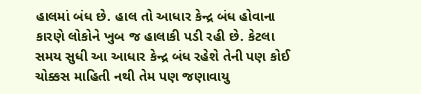હાલમાં બંધ છે. હાલ તો આધાર કેન્દ્ર બંધ હોવાના કારણે લોકોને ખુબ જ હાલાકી પડી રહી છે. કેટલા સમય સુધી આ આધાર કેન્દ્ર બંધ રહેશે તેની પણ કોઈ ચોક્કસ માહિતી નથી તેમ પણ જણાવાયુ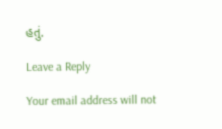હતું.

Leave a Reply

Your email address will not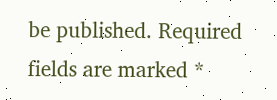be published. Required fields are marked *